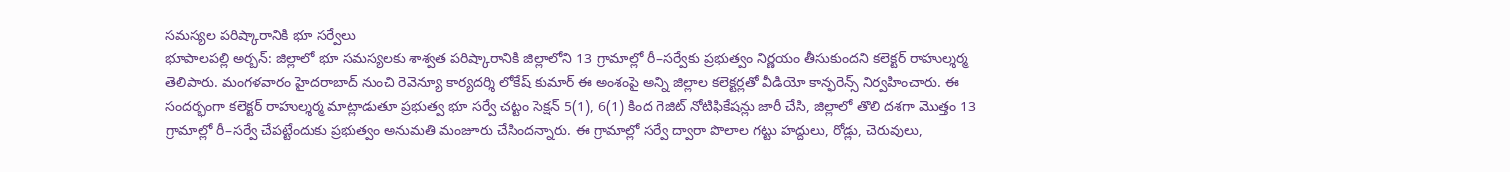సమస్యల పరిష్కారానికి భూ సర్వేలు
భూపాలపల్లి అర్బన్: జిల్లాలో భూ సమస్యలకు శాశ్వత పరిష్కారానికి జిల్లాలోని 13 గ్రామాల్లో రీ–సర్వేకు ప్రభుత్వం నిర్ణయం తీసుకుందని కలెక్టర్ రాహుల్శర్మ తెలిపారు. మంగళవారం హైదరాబాద్ నుంచి రెవెన్యూ కార్యదర్శి లోకేష్ కుమార్ ఈ అంశంపై అన్ని జిల్లాల కలెక్టర్లతో వీడియో కాన్ఫరెన్స్ నిర్వహించారు. ఈ సందర్భంగా కలెక్టర్ రాహుల్శర్మ మాట్లాడుతూ ప్రభుత్వ భూ సర్వే చట్టం సెక్షన్ 5(1), 6(1) కింద గెజిట్ నోటిఫికేషన్లు జారీ చేసి, జిల్లాలో తొలి దశగా మొత్తం 13 గ్రామాల్లో రీ–సర్వే చేపట్టేందుకు ప్రభుత్వం అనుమతి మంజూరు చేసిందన్నారు. ఈ గ్రామాల్లో సర్వే ద్వారా పొలాల గట్టు హద్దులు, రోడ్లు, చెరువులు,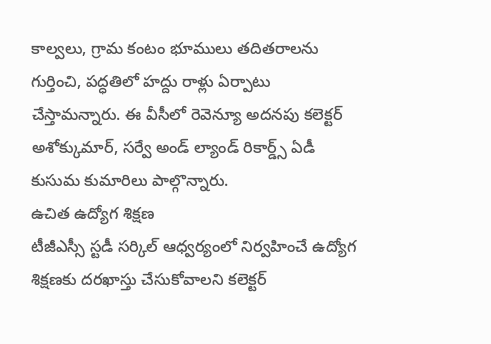కాల్వలు, గ్రామ కంటం భూములు తదితరాలను గుర్తించి, పద్ధతిలో హద్దు రాళ్లు ఏర్పాటు చేస్తామన్నారు. ఈ వీసీలో రెవెన్యూ అదనపు కలెక్టర్ అశోక్కుమార్, సర్వే అండ్ ల్యాండ్ రికార్డ్స్ ఏడీ కుసుమ కుమారిలు పాల్గొన్నారు.
ఉచిత ఉద్యోగ శిక్షణ
టీజీఎస్సీ స్టడీ సర్కిల్ ఆధ్వర్యంలో నిర్వహించే ఉద్యోగ శిక్షణకు దరఖాస్తు చేసుకోవాలని కలెక్టర్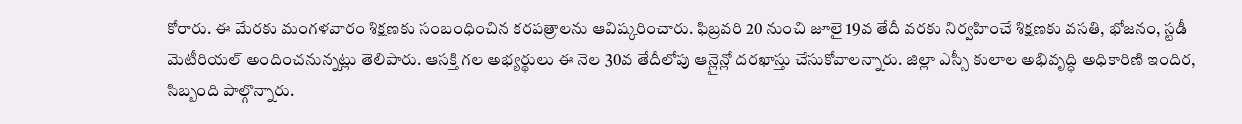కోరారు. ఈ మేరకు మంగళవారం శిక్షణకు సంబంధించిన కరపత్రాలను ఆవిష్కరించారు. ఫిబ్రవరి 20 నుంచి జూలై 19వ తేదీ వరకు నిర్వహించే శిక్షణకు వసతి, భోజనం, స్టడీ మెటీరియల్ అందించనున్నట్లు తెలిపారు. ఆసక్తి గల అభ్యర్థులు ఈ నెల 30వ తేదీలోపు ఆన్లైన్లో దరఖాస్తు చేసుకోవాలన్నారు. జిల్లా ఎస్సీ కులాల అభివృద్ధి అధికారిణి ఇందిర, సిబ్బంది పాల్గొన్నారు.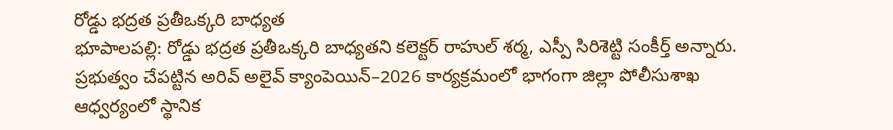రోడ్డు భద్రత ప్రతీఒక్కరి బాధ్యత
భూపాలపల్లి: రోడ్డు భద్రత ప్రతీఒక్కరి బాధ్యతని కలెక్టర్ రాహుల్ శర్మ, ఎస్పీ సిరిశెట్టి సంకీర్త్ అన్నారు. ప్రభుత్వం చేపట్టిన అరివ్ అలైవ్ క్యాంపెయిన్–2026 కార్యక్రమంలో భాగంగా జిల్లా పోలీసుశాఖ ఆధ్వర్యంలో స్థానిక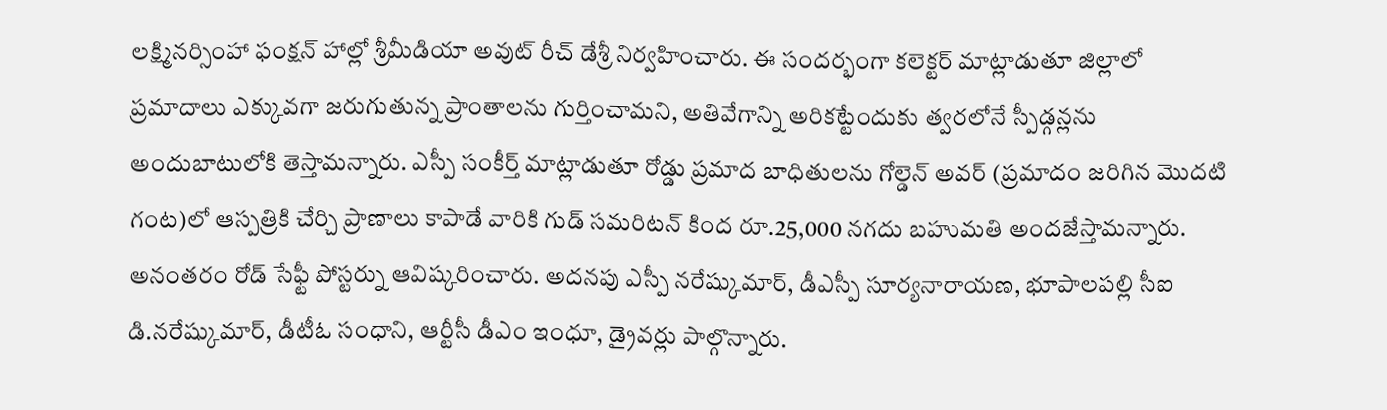లక్ష్మినర్సింహా ఫంక్షన్ హాల్లో శ్రీమీడియా అవుట్ రీచ్ డేశ్రీ నిర్వహించారు. ఈ సందర్భంగా కలెక్టర్ మాట్లాడుతూ జిల్లాలో ప్రమాదాలు ఎక్కువగా జరుగుతున్న ప్రాంతాలను గుర్తించామని, అతివేగాన్ని అరికట్టేందుకు త్వరలోనే స్పీడ్గన్లను అందుబాటులోకి తెస్తామన్నారు. ఎస్పీ సంకీర్త్ మాట్లాడుతూ రోడ్డు ప్రమాద బాధితులను గోల్డెన్ అవర్ (ప్రమాదం జరిగిన మొదటి గంట)లో ఆస్పత్రికి చేర్చి ప్రాణాలు కాపాడే వారికి గుడ్ సమరిటన్ కింద రూ.25,000 నగదు బహుమతి అందజేస్తామన్నారు. అనంతరం రోడ్ సేఫ్టీ పోస్టర్ను ఆవిష్కరించారు. అదనపు ఎస్పీ నరేష్కుమార్, డీఎస్పీ సూర్యనారాయణ, భూపాలపల్లి సీఐ డి.నరేష్కుమార్, డీటీఓ సంధాని, ఆర్టీసీ డీఎం ఇంధూ, డ్రైవర్లు పాల్గొన్నారు.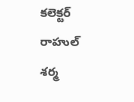కలెక్టర్ రాహుల్ శర్మ